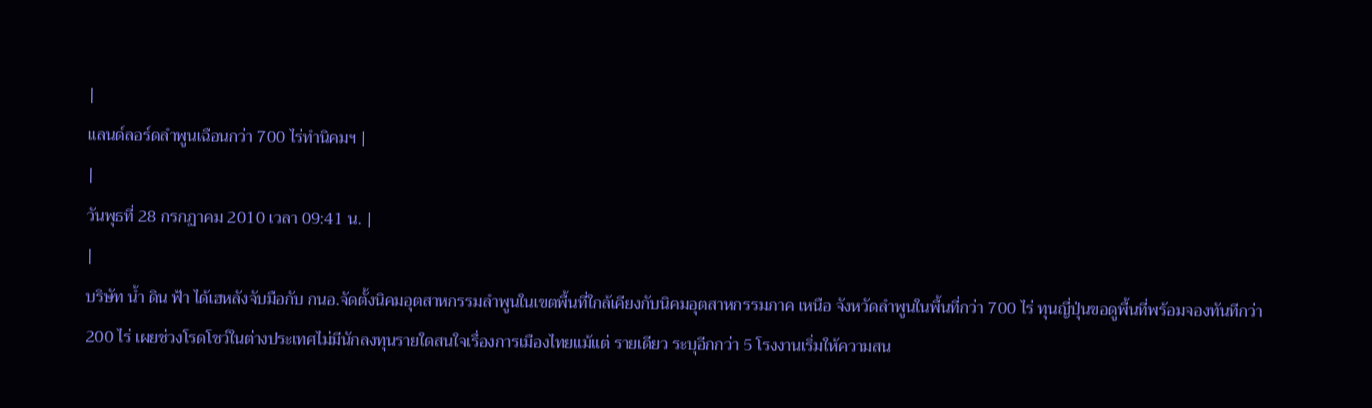|
แลนด์ลอร์ดลำพูนเฉือนกว่า 700 ไร่ทำนิคมฯ |
|
วันพุธที่ 28 กรกฏาคม 2010 เวลา 09:41 น. |
|
บริษัท น้ำ ดิน ฟ้า ได้เฮหลังจับมือกับ กนอ.จัดตั้งนิคมอุตสาหกรรมลำพูนในเขตพื้นที่ใกล้เคียงกับนิคมอุตสาหกรรมภาค เหนือ จังหวัดลำพูนในพื้นที่กว่า 700 ไร่ ทุนญี่ปุ่นขอดูพื้นที่พร้อมจองทันทีกว่า 200 ไร่ เผยช่วงโรดโชว์ในต่างประเทศไม่มีนักลงทุนรายใดสนใจเรื่องการเมืองไทยแม้แต่ รายเดียว ระบุอีกกว่า 5 โรงงานเริ่มให้ความสน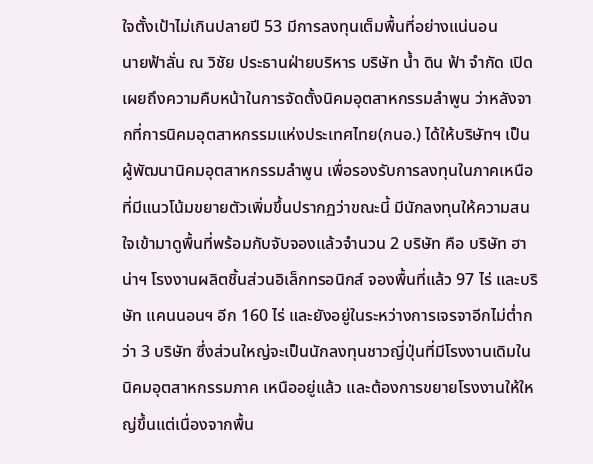ใจตั้งเป้าไม่เกินปลายปี 53 มีการลงทุนเต็มพื้นที่อย่างแน่นอน
นายฟ้าลั่น ณ วิชัย ประธานฝ่ายบริหาร บริษัท น้ำ ดิน ฟ้า จำกัด เปิดเผยถึงความคืบหน้าในการจัดตั้งนิคมอุตสาหกรรมลำพูน ว่าหลังจากที่การนิคมอุตสาหกรรมแห่งประเทศไทย(กนอ.) ได้ให้บริษัทฯ เป็นผู้พัฒนานิคมอุตสาหกรรมลำพูน เพื่อรองรับการลงทุนในภาคเหนือที่มีแนวโน้มขยายตัวเพิ่มขึ้นปรากฏว่าขณะนี้ มีนักลงทุนให้ความสนใจเข้ามาดูพื้นที่พร้อมกับจับจองแล้วจำนวน 2 บริษัท คือ บริษัท ฮาน่าฯ โรงงานผลิตชิ้นส่วนอิเล็กทรอนิกส์ จองพื้นที่แล้ว 97 ไร่ และบริษัท แคนนอนฯ อีก 160 ไร่ และยังอยู่ในระหว่างการเจรจาอีกไม่ต่ำกว่า 3 บริษัท ซึ่งส่วนใหญ่จะเป็นนักลงทุนชาวญี่ปุ่นที่มีโรงงานเดิมในนิคมอุตสาหกรรมภาค เหนืออยู่แล้ว และต้องการขยายโรงงานให้ใหญ่ขึ้นแต่เนื่องจากพื้น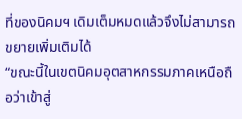ที่ของนิคมฯ เดิมเต็มหมดแล้วจึงไม่สามารถขยายเพิ่มเติมได้
“ขณะนี้ในเขตนิคมอุตสาหกรรมภาคเหนือถือว่าเข้าสู่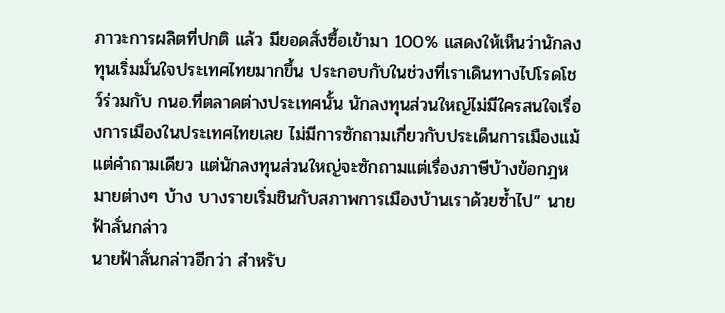ภาวะการผลิตที่ปกติ แล้ว มียอดสั่งซื้อเข้ามา 100% แสดงให้เห็นว่านักลงทุนเริ่มมั่นใจประเทศไทยมากขึ้น ประกอบกับในช่วงที่เราเดินทางไปโรดโชว์ร่วมกับ กนอ.ที่ตลาดต่างประเทศนั้น นักลงทุนส่วนใหญ่ไม่มีใครสนใจเรื่องการเมืองในประเทศไทยเลย ไม่มีการซักถามเกี่ยวกับประเด็นการเมืองแม้แต่คำถามเดียว แต่นักลงทุนส่วนใหญ่จะซักถามแต่เรื่องภาษีบ้างข้อกฎหมายต่างๆ บ้าง บางรายเริ่มชินกับสภาพการเมืองบ้านเราด้วยซ้ำไป” นายฟ้าลั่นกล่าว
นายฟ้าลั่นกล่าวอีกว่า สำหรับ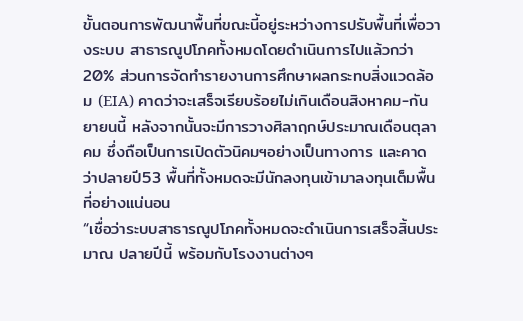ขั้นตอนการพัฒนาพื้นที่ขณะนี้อยู่ระหว่างการปรับพื้นที่เพื่อวางระบบ สาธารณูปโภคทั้งหมดโดยดำเนินการไปแล้วกว่า 20% ส่วนการจัดทำรายงานการศึกษาผลกระทบสิ่งแวดล้อม (EIA) คาดว่าจะเสร็จเรียบร้อยไม่เกินเดือนสิงหาคม-กันยายนนี้ หลังจากนั้นจะมีการวางศิลาฤกษ์ประมาณเดือนตุลาคม ซึ่งถือเป็นการเปิดตัวนิคมฯอย่างเป็นทางการ และคาดว่าปลายปี53 พื้นที่ทั้งหมดจะมีนักลงทุนเข้ามาลงทุนเต็มพื้นที่อย่างแน่นอน
“เชื่อว่าระบบสาธารณูปโภคทั้งหมดจะดำเนินการเสร็จสิ้นประมาณ ปลายปีนี้ พร้อมกับโรงงานต่างๆ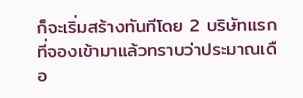ก็จะเริ่มสร้างทันทีโดย 2 บริษัทแรกที่จองเข้ามาแล้วทราบว่าประมาณเดือ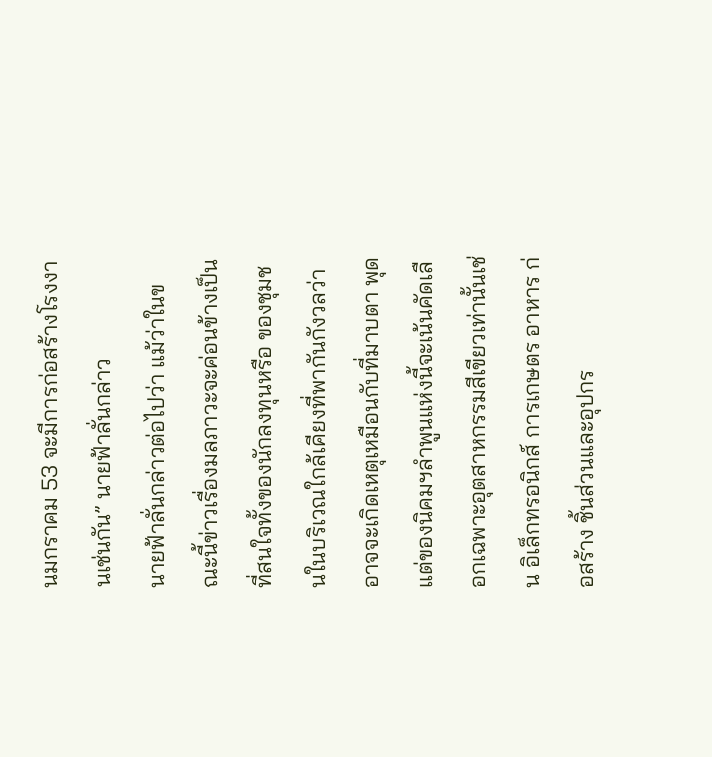นมกราคม 53 จะมีการก่อสร้างโรงงานเช่นกัน” นายฟ้าลั่นกล่าว
นายฟ้าลั่นกล่าวต่อไปว่า แม้ว่าในขณะนี้ข่าวเรื่องมลภาวะจะค่อนข้างเป็นที่สนใจทั้งของนักลงทุนหรือ ของชุมชนในบริเวณใกล้เคียงที่พากันกังวลว่าอาจจะเกิดเหตุเหมือนกับที่มาบตา พุด แต่ของนิคมฯลำพูนแห่งนี้จะเน้นคัดเลือกเฉพาะอุตสาหกรรมสีเขียวเท่านั้นเช่น อิเล็กทรอนิกส์ การเกษตร อาหาร ก่อสร้าง ชิ้นส่วนและอุปกร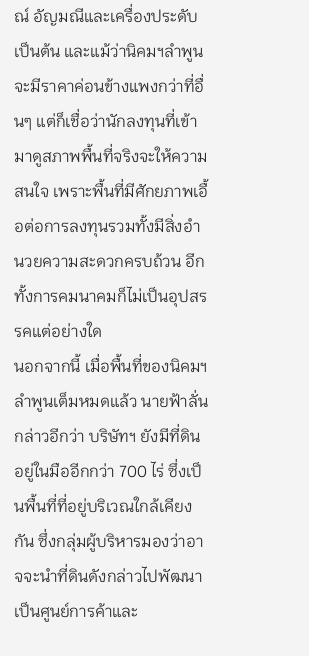ณ์ อัญมณีและเครื่องประดับ เป็นต้น และแม้ว่านิคมฯลำพูนจะมีราคาค่อนข้างแพงกว่าที่อื่นๆ แต่ก็เชื่อว่านักลงทุนที่เข้ามาดูสภาพพื้นที่จริงจะให้ความสนใจ เพราะพื้นที่มีศักยภาพเอื้อต่อการลงทุนรวมทั้งมีสิ่งอำนวยความสะดวกครบถ้วน อีกทั้งการคมนาคมก็ไม่เป็นอุปสรรคแต่อย่างใด
นอกจากนี้ เมื่อพื้นที่ของนิคมฯ ลำพูนเต็มหมดแล้ว นายฟ้าลั่นกล่าวอีกว่า บริษัทฯ ยังมีที่ดินอยู่ในมืออีกกว่า 700 ไร่ ซึ่งเป็นพื้นที่ที่อยู่บริเวณใกล้เคียงกัน ซึ่งกลุ่มผู้บริหารมองว่าอาจจะนำที่ดินดังกล่าวไปพัฒนาเป็นศูนย์การค้าและ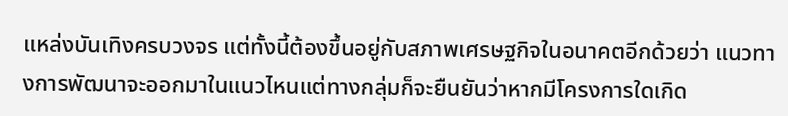แหล่งบันเทิงครบวงจร แต่ทั้งนี้ต้องขึ้นอยู่กับสภาพเศรษฐกิจในอนาคตอีกด้วยว่า แนวทางการพัฒนาจะออกมาในแนวไหนแต่ทางกลุ่มก็จะยืนยันว่าหากมีโครงการใดเกิด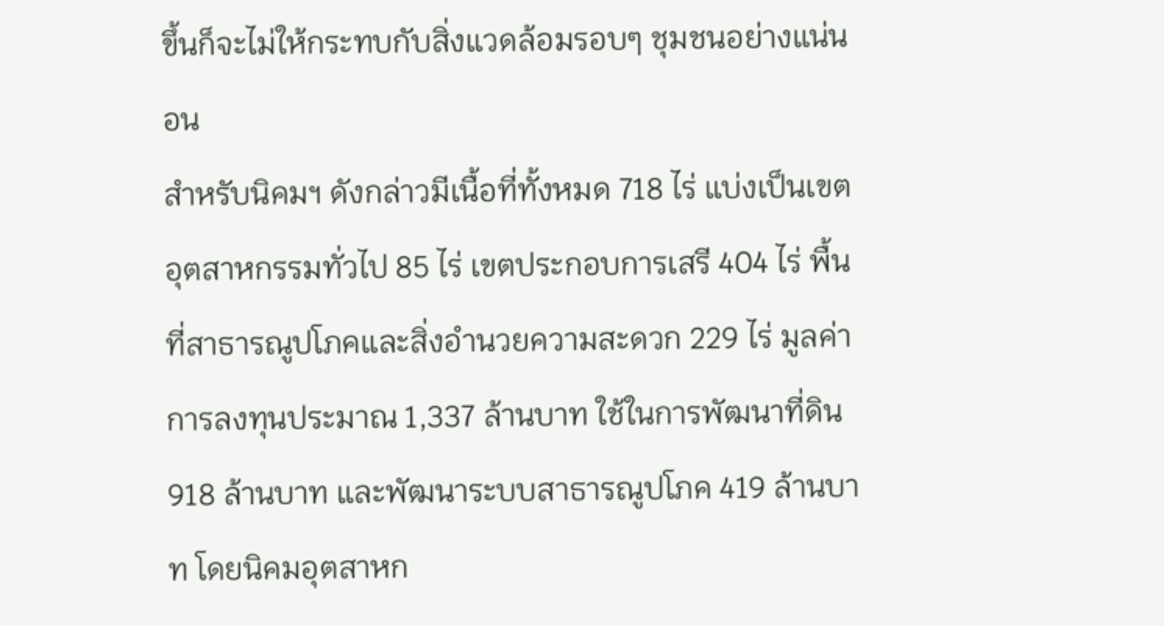ขึ้นก็จะไม่ให้กระทบกับสิ่งแวดล้อมรอบๆ ชุมชนอย่างแน่นอน
สำหรับนิคมฯ ดังกล่าวมีเนื้อที่ทั้งหมด 718 ไร่ แบ่งเป็นเขตอุตสาหกรรมทั่วไป 85 ไร่ เขตประกอบการเสรี 404 ไร่ พื้นที่สาธารณูปโภคและสิ่งอำนวยความสะดวก 229 ไร่ มูลค่าการลงทุนประมาณ 1,337 ล้านบาท ใช้ในการพัฒนาที่ดิน 918 ล้านบาท และพัฒนาระบบสาธารณูปโภค 419 ล้านบาท โดยนิคมอุตสาหก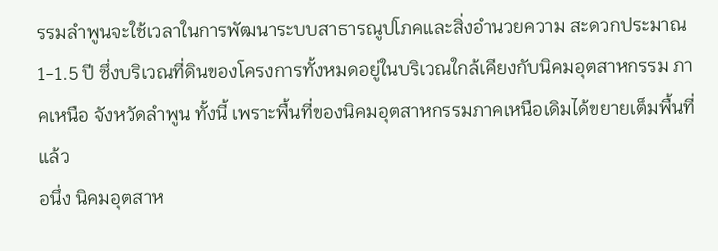รรมลำพูนจะใช้เวลาในการพัฒนาระบบสาธารณูปโภคและสิ่งอำนวยความ สะดวกประมาณ 1-1.5 ปี ซึ่งบริเวณที่ดินของโครงการทั้งหมดอยู่ในบริเวณใกล้เคียงกับนิคมอุตสาหกรรม ภาคเหนือ จังหวัดลำพูน ทั้งนี้ เพราะพื้นที่ของนิคมอุตสาหกรรมภาคเหนือเดิมได้ขยายเต็มพื้นที่แล้ว
อนึ่ง นิคมอุตสาห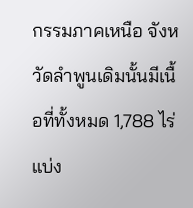กรรมภาคเหนือ จังหวัดลำพูนเดิมนั้นมีเนื้อที่ทั้งหมด 1,788 ไร่ แบ่ง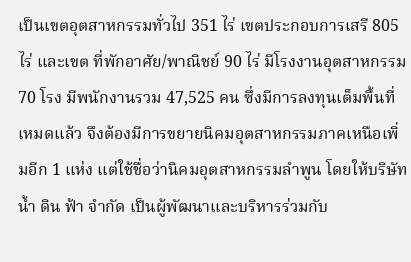เป็นเขตอุตสาหกรรมทั่วไป 351 ไร่ เขตประกอบการเสรี 805 ไร่ และเขต ที่พักอาศัย/พาณิชย์ 90 ไร่ มีโรงงานอุตสาหกรรม 70 โรง มีพนักงานรวม 47,525 คน ซึ่งมีการลงทุนเต็มพื้นที่เหมดแล้ว จึงต้องมีการขยายนิคมอุตสาหกรรมภาคเหนือเพิ่มอีก 1 แห่ง แต่ใช้ชื่อว่านิคมอุตสาหกรรมลำพูน โดยให้บริษัท น้ำ ดิน ฟ้า จำกัด เป็นผู้พัฒนาและบริหารร่วมกับ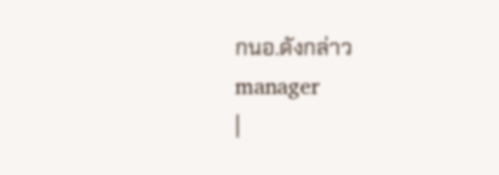กนอ.ดังกล่าว
manager
|